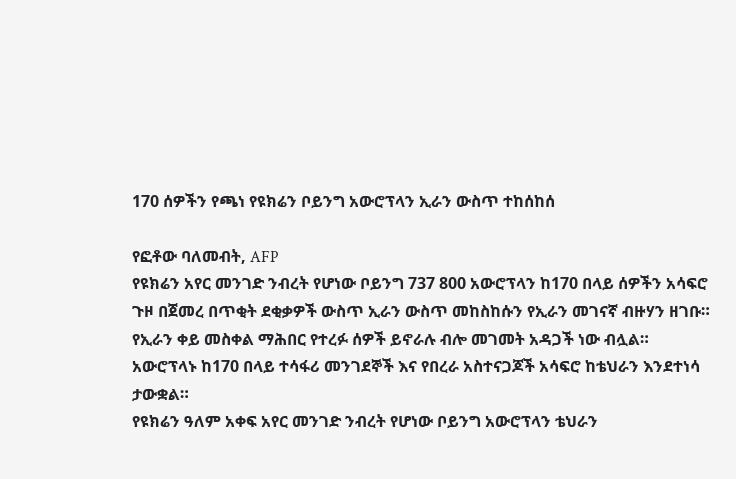170 ሰዎችን የጫነ የዩክሬን ቦይንግ አውሮፕላን ኢራን ውስጥ ተከሰከሰ

የፎቶው ባለመብት, AFP
የዩክሬን አየር መንገድ ንብረት የሆነው ቦይንግ 737 800 አውሮፕላን ከ170 በላይ ሰዎችን አሳፍሮ ጉዞ በጀመረ በጥቂት ደቂቃዎች ውስጥ ኢራን ውስጥ መከስከሱን የኢራን መገናኛ ብዙሃን ዘገቡ።
የኢራን ቀይ መስቀል ማሕበር የተረፉ ሰዎች ይኖራሉ ብሎ መገመት አዳጋች ነው ብሏል።
አውሮፕላኑ ከ170 በላይ ተሳፋሪ መንገደኞች እና የበረራ አስተናጋጆች አሳፍሮ ከቴህራን እንደተነሳ ታውቋል።
የዩክሬን ዓለም አቀፍ አየር መንገድ ንብረት የሆነው ቦይንግ አውሮፕላን ቴህራን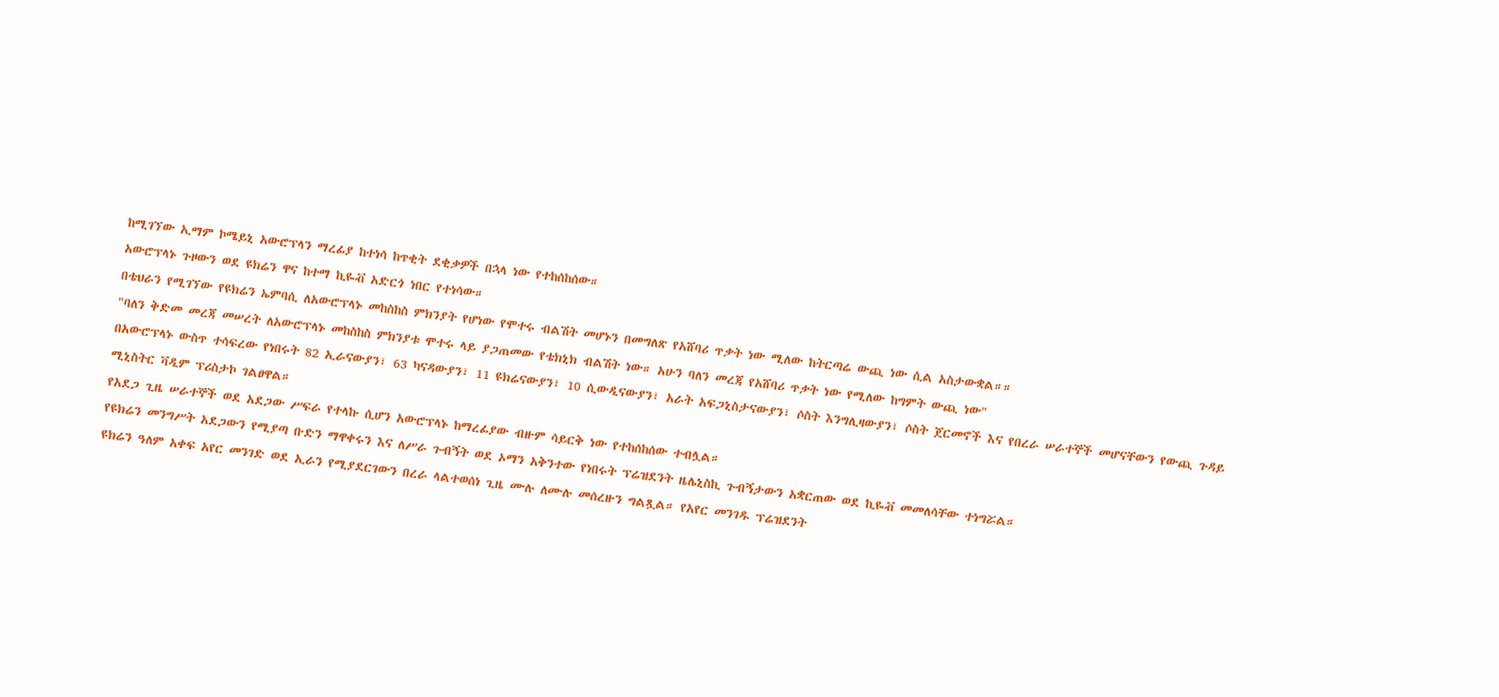ከሚገኘው ኢማም ኮሜይኒ አውሮፕላን ማረፊያ ከተነሳ ከጥቂት ደቂቃዎች በኋላ ነው የተከሰከሰው።
አውሮፕላኑ ጉዞውን ወደ ዩክሬን ዋና ከተማ ኪዬቭ አድርጎ ነበር የተነሳው።
በቴህራን የሚገኘው የዩክሬን ኤምባሲ ለአውሮፕላኑ መከስከስ ምክንያት የሆነው የሞተሩ ብልሽት መሆኑን በመግለጽ የአሸባሪ ጥቃት ነው ሚለው ከትርጣሬ ውጪ ነው ሲል አስታውቋል።።
"ባለን ቅድመ መረጃ መሠረት ለአውሮፕላኑ መከስከስ ምክንያቱ ሞተሩ ላይ ያጋጠመው የቴክኒክ ብልሽት ነው። አሁን ባለን መረጃ የአሸባሪ ጥቃት ነው የሚለው ከግምት ውጪ ነው"
በአውሮፕላኑ ውስጥ ተሳፍረው የነበሩት 82 ኢራናውያን፣ 63 ካናዳውያን፣ 11 ዩክሬናውያን፣ 10 ሲውዲናውያን፣ አራት አፍጋኒስታናውያን፣ ሶስት እንግሊዛውያን፣ ሶስት ጀርመኖች እና የበረራ ሠራተኞች መሆናቸውን የውጪ ጉዳይ ሚኒስትር ቫዲም ፕሪስታኮ ገልፀዋል።
የአደጋ ጊዜ ሠራተኞች ወደ አደጋው ሥፍራ የተላኩ ሲሆን አውሮፕላኑ ከማረፊያው ብዙም ሳይርቅ ነው የተከሰከሰው ተብሏል።
የዩክሬን መንግሥት አደጋውን የሚያጣ ቡድን ማዋቀሩን እና ለሥራ ጉብኝት ወደ ኦማን አቅንተው የነበሩት ፕሬዝደንት ዜሌኒስኪ ጉብኝታውን አቋርጠው ወደ ኪዬቭ መመለሳቸው ተነግሯል።
ዩክሬን ዓለም አቀፍ አየር መንገድ ወደ ኢራን የሚያደርገውን በረራ ላልተወሰነ ጊዜ ሙሉ ለሙሉ መሰረዙን ግልጿል። የአየር መንገዱ ፕሬዝደንት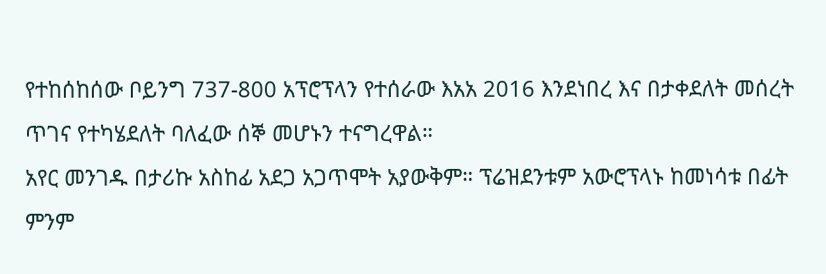የተከሰከሰው ቦይንግ 737-800 አፕሮፕላን የተሰራው እአአ 2016 እንደነበረ እና በታቀደለት መሰረት ጥገና የተካሄደለት ባለፈው ሰኞ መሆኑን ተናግረዋል።
አየር መንገዱ በታሪኩ አስከፊ አደጋ አጋጥሞት አያውቅም። ፕሬዝደንቱም አውሮፕላኑ ከመነሳቱ በፊት ምንም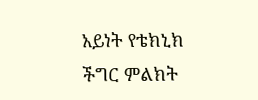አይነት የቴክኒክ ችግር ምልክት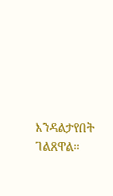እንዳልታየበት ገልጸዋል።